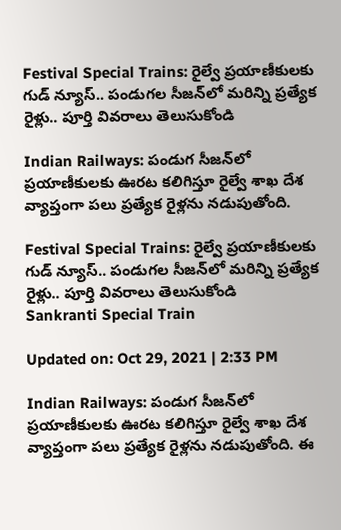Festival Special Trains: రైల్వే ప్రయాణీకులకు గుడ్ న్యూస్.. పండుగల సీజన్‌లో మరిన్ని ప్రత్యేక రైళ్లు.. పూర్తి వివరాలు తెలుసుకోండి

Indian Railways: పండుగ సీజన్‌లో ప్రయాణీకులకు ఊరట కలిగిస్తూ రైల్వే శాఖ దేశ వ్యాప్తంగా పలు ప్రత్యేక రైళ్లను నడుపుతోంది.

Festival Special Trains: రైల్వే ప్రయాణీకులకు గుడ్ న్యూస్.. పండుగల సీజన్‌లో మరిన్ని ప్రత్యేక రైళ్లు.. పూర్తి వివరాలు తెలుసుకోండి
Sankranti Special Train

Updated on: Oct 29, 2021 | 2:33 PM

Indian Railways: పండుగ సీజన్‌లో ప్రయాణీకులకు ఊరట కలిగిస్తూ రైల్వే శాఖ దేశ వ్యాప్తంగా పలు ప్రత్యేక రైళ్లను నడుపుతోంది. ఈ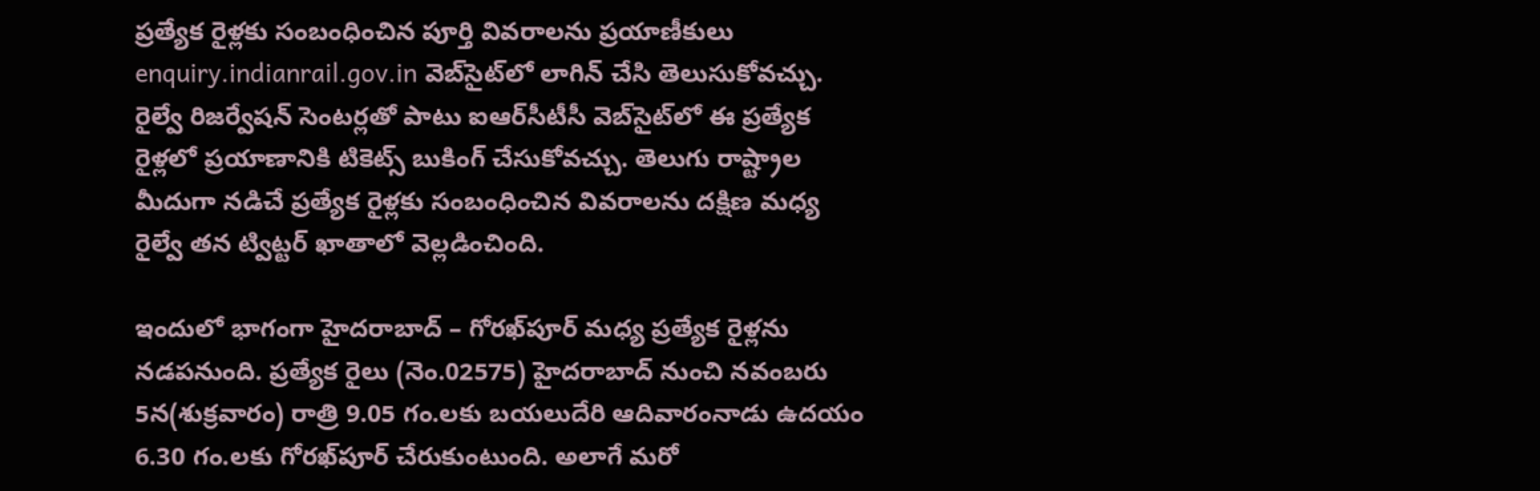ప్రత్యేక రైళ్లకు సంబంధించిన పూర్తి వివరాలను ప్రయాణీకులు enquiry.indianrail.gov.in వెబ్‌సైట్‌లో లాగిన్ చేసి తెలుసుకోవచ్చు. రైల్వే రిజర్వేషన్ సెంటర్లతో పాటు ఐఆర్‌సీటీసీ వెబ్‌సైట్‌లో ఈ ప్రత్యేక రైళ్లలో ప్రయాణానికి టికెట్స్ బుకింగ్ చేసుకోవచ్చు. తెలుగు రాష్ట్రాల మీదుగా నడిచే ప్రత్యేక రైళ్లకు సంబంధించిన వివరాలను దక్షిణ మధ్య రైల్వే తన ట్విట్టర్ ఖాతాలో వెల్లడించింది.

ఇందులో భాగంగా హైదరాబాద్ – గోరఖ్‌పూర్ మధ్య ప్రత్యేక రైళ్లను నడపనుంది. ప్రత్యేక రైలు (నెం.02575) హైదరాబాద్ నుంచి నవంబరు 5న(శుక్రవారం) రాత్రి 9.05 గం.లకు బయలుదేరి ఆదివారంనాడు ఉదయం 6.30 గం.లకు గోరఖ్‌పూర్ చేరుకుంటుంది. అలాగే మరో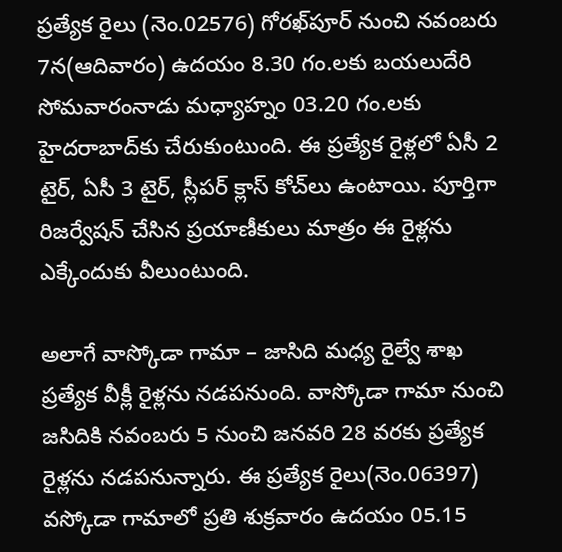ప్రత్యేక రైలు (నెం.02576) గోరఖ్‌పూర్‌ నుంచి నవంబరు 7న(ఆదివారం) ఉదయం 8.30 గం.లకు బయలుదేరి సోమవారంనాడు మధ్యాహ్నం 03.20 గం.లకు హైదరాబాద్‌కు చేరుకుంటుంది. ఈ ప్రత్యేక రైళ్లలో ఏసీ 2 టైర్, ఏసీ 3 టైర్, స్లీపర్ క్లాస్ కోచ్‌లు ఉంటాయి. పూర్తిగా రిజర్వేషన్ చేసిన ప్రయాణీకులు మాత్రం ఈ రైళ్లను ఎక్కేందుకు వీలుంటుంది.

అలాగే వాస్కోడా గామా – జాసిది మధ్య రైల్వే శాఖ ప్రత్యేక వీక్లీ రైళ్లను నడపనుంది. వాస్కోడా గామా నుంచి జసిదికి నవంబరు 5 నుంచి జనవరి 28 వరకు ప్రత్యేక రైళ్లను నడపనున్నారు. ఈ ప్రత్యేక రైలు(నెం.06397) వస్కోడా గామాలో ప్రతి శుక్రవారం ఉదయం 05.15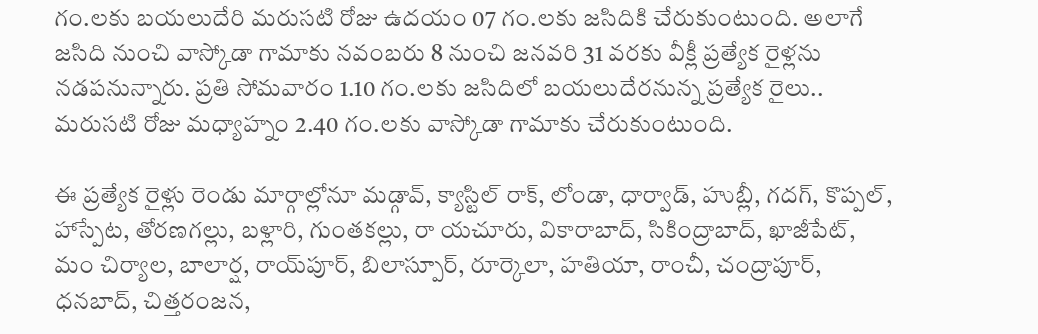గం.లకు బయలుదేరి మరుసటి రోజు ఉదయం 07 గం.లకు జసిదికి చేరుకుంటుంది. అలాగే జసిది నుంచి వాస్కోడా గామాకు నవంబరు 8 నుంచి జనవరి 31 వరకు వీక్లీ ప్రత్యేక రైళ్లను నడపనున్నారు. ప్రతి సోమవారం 1.10 గం.లకు జసిదిలో బయలుదేరనున్న ప్రత్యేక రైలు.. మరుసటి రోజు మధ్యాహ్నం 2.40 గం.లకు వాస్కోడా గామాకు చేరుకుంటుంది.

ఈ ప్రత్యేక రైళ్లు రెండు మార్గాల్లోనూ మడ్గావ్‌, క్యాస్టిల్‌ రాక్‌, లోండా, ధార్వాడ్‌, హుబ్లీ, గదగ్‌, కొప్పల్‌, హాస్పేట, తోరణగల్లు, బళ్లారి, గుంతకల్లు, రా యచూరు, వికారాబాద్‌, సికింద్రాబాద్‌, ఖాజీపేట్‌, మం చిర్యాల, బాలార్ష, రాయ్‌పూర్‌, బిలాస్పూర్‌, రూర్కెలా, హతియా, రాంచీ, చంద్రాపూర్‌, ధనబాద్‌, చిత్తరంజన,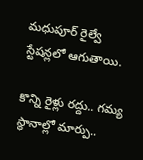మధుపూర్‌ రైల్వే స్టేషన్లలో ఆగుతాయి.

కొన్ని రైళ్లు రద్దు.. గమ్య స్థానాల్లో మార్పు..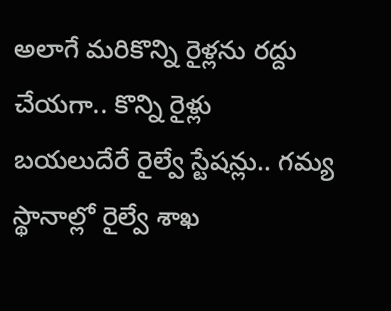అలాగే మరికొన్ని రైళ్లను రద్దు చేయగా.. కొన్ని రైళ్లు బయలుదేరే రైల్వే స్టేషన్లు.. గమ్య స్థానాల్లో రైల్వే శాఖ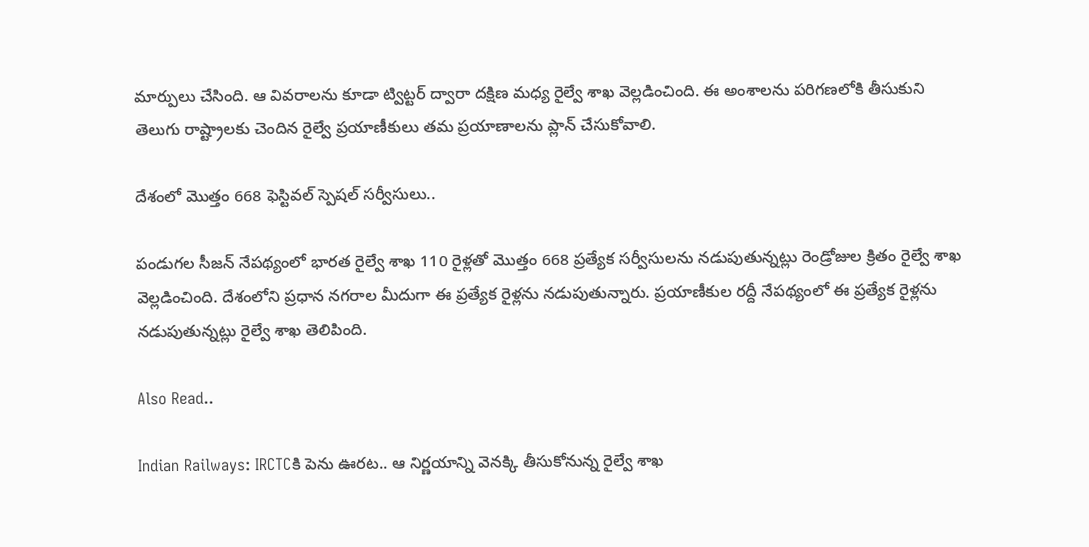మార్పులు చేసింది. ఆ వివరాలను కూడా ట్విట్టర్ ద్వారా దక్షిణ మధ్య రైల్వే శాఖ వెల్లడించింది. ఈ అంశాలను పరిగణలోకి తీసుకుని తెలుగు రాష్ట్రాలకు చెందిన రైల్వే ప్రయాణీకులు తమ ప్రయాణాలను ప్లాన్ చేసుకోవాలి.

దేశంలో మొత్తం 668 ఫెస్టివల్ స్పెషల్ సర్వీసులు..

పండుగల సీజన్ నేపథ్యంలో భారత రైల్వే శాఖ 110 రైళ్లతో మొత్తం 668 ప్రత్యేక సర్వీసులను నడుపుతున్నట్లు రెండ్రోజుల క్రితం రైల్వే శాఖ వెల్లడించింది. దేశంలోని ప్రధాన నగరాల మీదుగా ఈ ప్రత్యేక రైళ్లను నడుపుతున్నారు. ప్రయాణీకుల రద్దీ నేపథ్యంలో ఈ ప్రత్యేక రైళ్లను నడుపుతున్నట్లు రైల్వే శాఖ తెలిపింది.

Also Read..

Indian Railways: IRCTCకి పెను ఊరట.. ఆ నిర్ణయాన్ని వెనక్కి తీసుకోనున్న రైల్వే శాఖ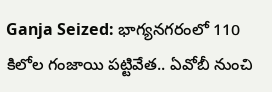Ganja Seized: భాగ్యనగరంలో 110 కిలోల గంజాయి పట్టివేత.. ఏవోబీ నుంచి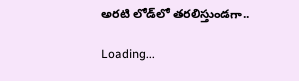అరటి లోడ్‌లో తరలిస్తుండగా..

Loading...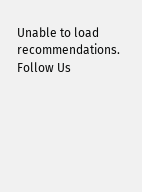Unable to load recommendations.
Follow Us